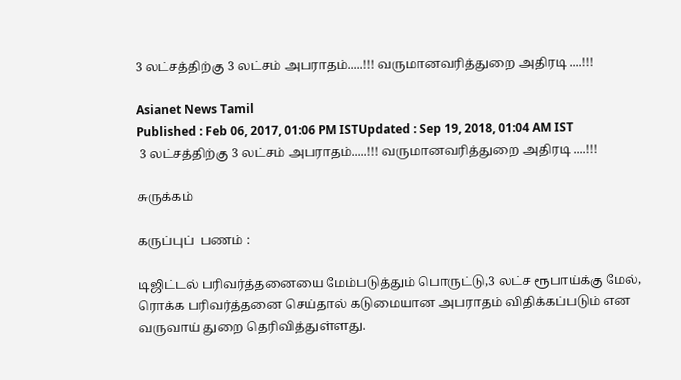3 லட்சத்திற்கு 3 லட்சம் அபராதம்.....!!! வருமானவரித்துறை அதிரடி ....!!!

Asianet News Tamil
Published : Feb 06, 2017, 01:06 PM ISTUpdated : Sep 19, 2018, 01:04 AM IST
 3 லட்சத்திற்கு 3 லட்சம் அபராதம்.....!!! வருமானவரித்துறை அதிரடி ....!!!

சுருக்கம்

கருப்புப்  பணம் :

டிஜிட்டல் பரிவர்த்தனையை மேம்படுத்தும் பொருட்டு,3 லட்ச ரூபாய்க்கு மேல், ரொக்க பரிவர்த்தனை செய்தால் கடுமையான அபராதம் விதிக்கப்படும் என வருவாய் துறை தெரிவித்துள்ளது.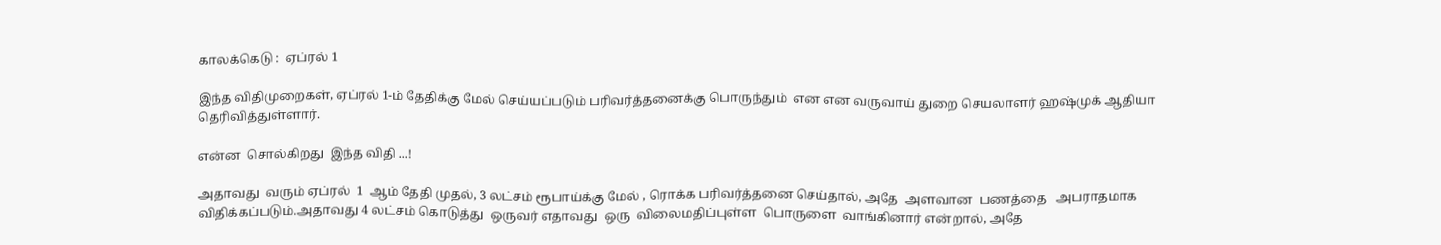காலக்கெடு :  ஏப்ரல் 1

இந்த விதிமுறைகள், ஏப்ரல் 1-ம் தேதிக்கு மேல் செய்யப்படும் பரிவர்த்தனைக்கு பொருந்தும்  என என வருவாய் துறை செயலாளர் ஹஷ்முக் ஆதியா தெரிவித்துள்ளார்.

என்ன  சொல்கிறது  இந்த விதி ...!

அதாவது  வரும் ஏப்ரல்  1  ஆம் தேதி முதல், 3 லட்சம் ரூபாய்க்கு மேல் , ரொக்க பரிவர்த்தனை செய்தால், அதே  அளவான  பணத்தை   அபராதமாக  விதிக்கப்படும்.அதாவது 4 லட்சம் கொடுத்து  ஒருவர் எதாவது  ஒரு  விலைமதிப்புள்ள  பொருளை  வாங்கினார் என்றால், அதே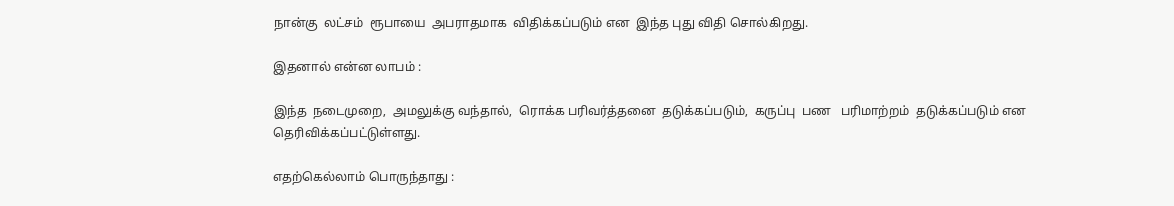நான்கு  லட்சம்  ரூபாயை  அபராதமாக  விதிக்கப்படும் என  இந்த புது விதி சொல்கிறது.

இதனால் என்ன லாபம் :

இந்த  நடைமுறை,  அமலுக்கு வந்தால்,  ரொக்க பரிவர்த்தனை  தடுக்கப்படும்,  கருப்பு  பண   பரிமாற்றம்  தடுக்கப்படும் என  தெரிவிக்கப்பட்டுள்ளது.

எதற்கெல்லாம் பொருந்தாது :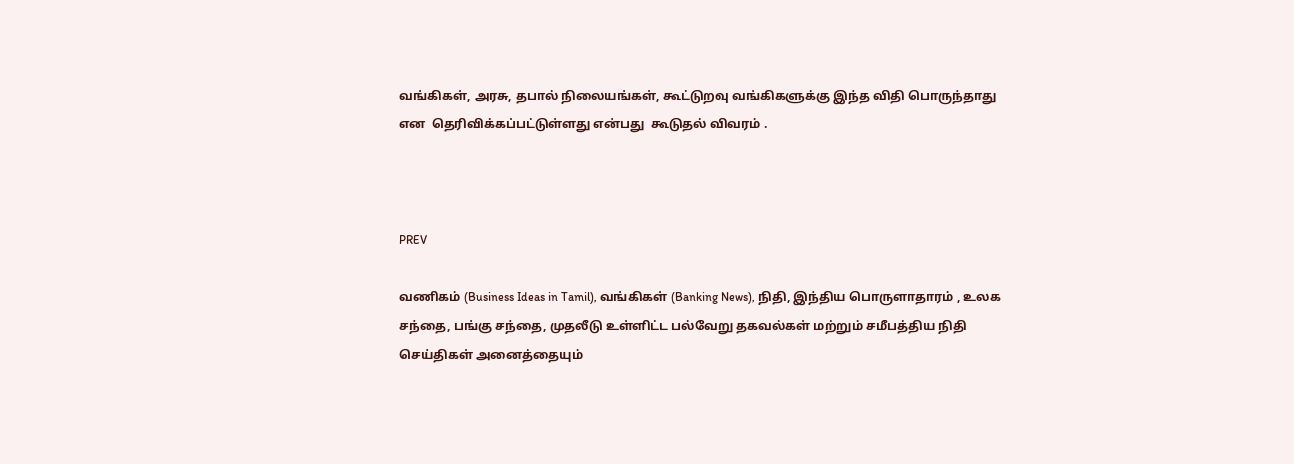வங்கிகள், அரசு, தபால் நிலையங்கள், கூட்டுறவு வங்கிகளுக்கு இந்த விதி பொருந்தாது  என  தெரிவிக்கப்பட்டுள்ளது என்பது  கூடுதல் விவரம் .



PREV

வணிகம் (Business Ideas in Tamil), வங்கிகள் (Banking News), நிதி, இந்திய பொருளாதாரம் , உலக சந்தை, பங்கு சந்தை, முதலீடு உள்ளிட்ட பல்வேறு தகவல்கள் மற்றும் சமீபத்திய நிதி செய்திகள் அனைத்தையும்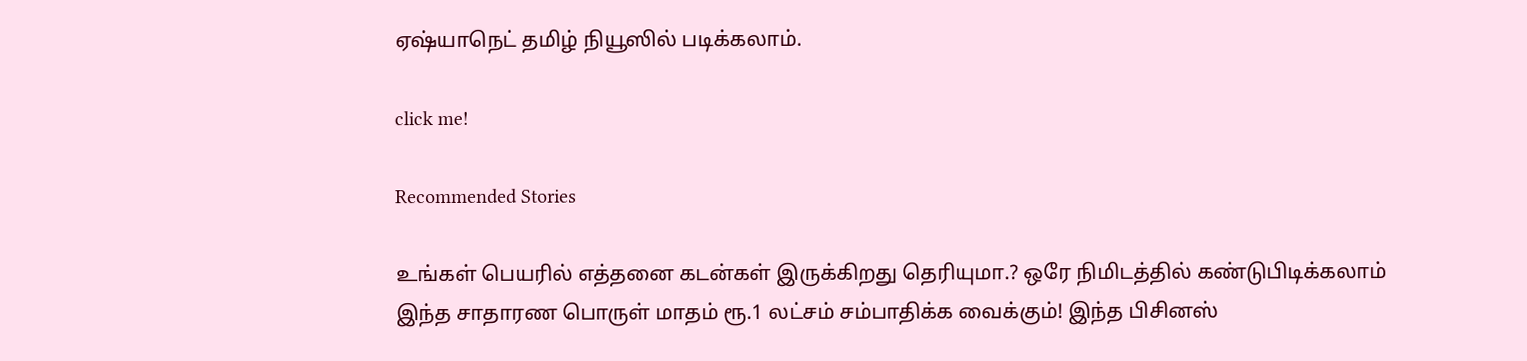ஏஷ்யாநெட் தமிழ் நியூஸில் படிக்கலாம்.

click me!

Recommended Stories

உங்கள் பெயரில் எத்தனை கடன்கள் இருக்கிறது தெரியுமா.? ஒரே நிமிடத்தில் கண்டுபிடிக்கலாம்
இந்த சாதாரண பொருள் மாதம் ரூ.1 லட்சம் சம்பாதிக்க வைக்கும்! இந்த பிசினஸ்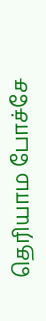தெரியாம போச்சே